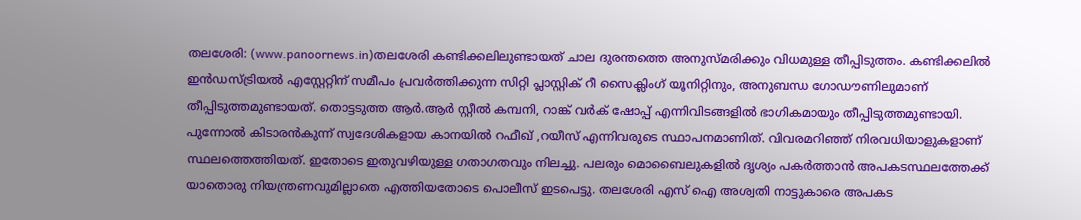തലശേരി: (www.panoornews.in)തലശേരി കണ്ടിക്കലിലുണ്ടായത് ചാല ദുരന്തത്തെ അനുസ്മരിക്കും വിധമുള്ള തീപ്പിടുത്തം. കണ്ടിക്കലിൽ ഇൻഡസ്ട്രിയൽ എസ്റ്റേറ്റിന് സമീപം പ്രവർത്തിക്കുന്ന സിറ്റി പ്ലാസ്റ്റിക് റീ സൈക്ലിംഗ് യൂനിറ്റിനും, അനുബന്ധ ഗോഡൗണിലുമാണ് തീപ്പിടുത്തമുണ്ടായത്. തൊട്ടടുത്ത ആർ.ആർ സ്റ്റീൽ കമ്പനി, റാങ്ക് വർക് ഷോപ്പ് എന്നിവിടങ്ങളിൽ ഭാഗികമായും തീപ്പിടുത്തമുണ്ടായി. പുന്നോൽ കിടാരൻകുന്ന് സ്വദേശികളായ കാനയിൽ റഫീഖ് ,റയീസ് എന്നിവരുടെ സ്ഥാപനമാണിത്. വിവരമറിഞ്ഞ് നിരവധിയാളുകളാണ് സ്ഥലത്തെത്തിയത്. ഇതോടെ ഇതുവഴിയുള്ള ഗതാഗതവും നിലച്ചു. പലരും മൊബൈലുകളിൽ ദൃശ്യം പകർത്താൻ അപകടസ്ഥലത്തേക്ക് യാതൊരു നിയന്ത്രണവുമില്ലാതെ എത്തിയതോടെ പൊലീസ് ഇടപെട്ടു. തലശേരി എസ് ഐ അശ്വതി നാട്ടുകാരെ അപകട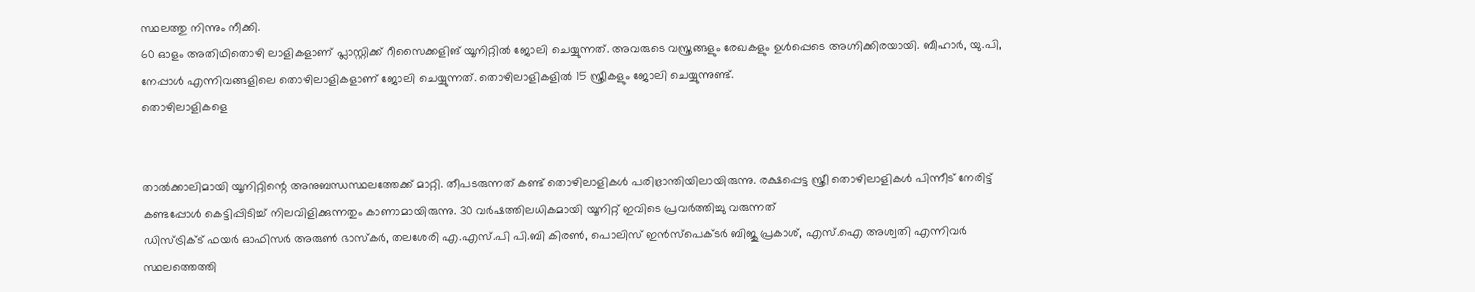സ്ഥലത്തു നിന്നും നീക്കി.
60 ഓളം അതിഥിതൊഴി ലാളികളാണ് പ്ലാസ്റ്റിക്ക് റീസൈക്കളിങ് യൂനിറ്റിൽ ജോലി ചെയ്യുന്നത്. അവരുടെ വസ്ത്രങ്ങളും രേഖകളും ഉൾപ്പെടെ അഗ്നിക്കിരയായി. ബീഹാർ, യു.പി, നേപ്പാൾ എന്നിവങ്ങളിലെ തൊഴിലാളികളാണ് ജോലി ചെയ്യുന്നത്. തൊഴിലാളികളിൽ 15 സ്ത്രീകളും ജോലി ചെയ്യുന്നുണ്ട്.
തൊഴിലാളികളെ


താൽക്കാലിമായി യൂനിറ്റിന്റെ അനുബന്ധസ്ഥലത്തേക്ക് മാറ്റി. തീപടരുന്നത് കണ്ട് തൊഴിലാളികൾ പരിഭ്രാന്തിയിലായിരുന്നു. രക്ഷപ്പെട്ട സ്ത്രീ തൊഴിലാളികൾ പിന്നീട് നേരിട്ട് കണ്ടപ്പോൾ കെട്ടിപ്പിടിച്ച് നിലവിളിക്കുന്നതും കാണാമായിരുന്നു. 30 വർഷത്തിലധികമായി യൂനിറ്റ് ഇവിടെ പ്രവർത്തിച്ചു വരുന്നത്
ഡിസ്ട്രിക്ട് ഫയർ ഓഫിസർ അരുൺ ഭാസ്കർ, തലശേരി എ.എസ്.പി പി.ബി കിരൺ, പൊലിസ് ഇൻസ്പെക്ടർ ബിജു പ്രകാശ്, എസ്.ഐ അശ്വതി എന്നിവർ സ്ഥലത്തെത്തി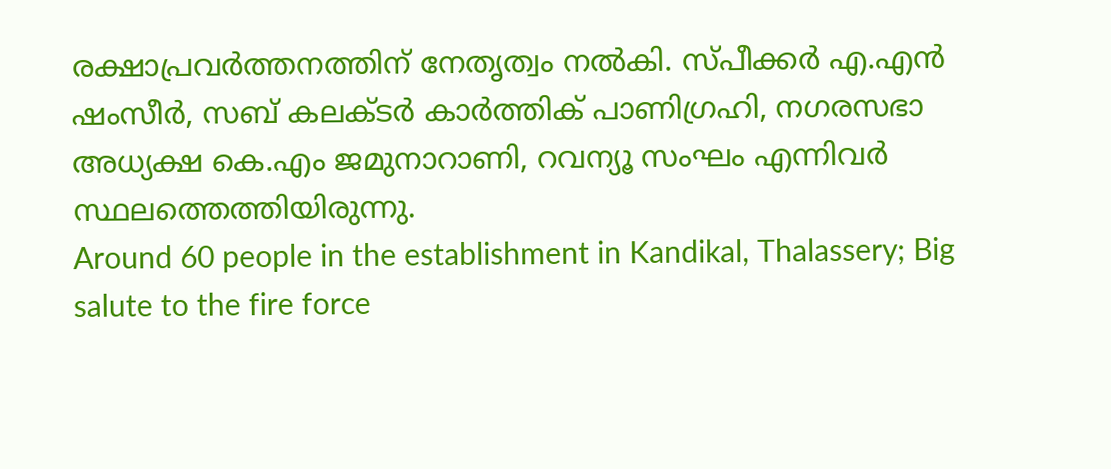രക്ഷാപ്രവർത്തനത്തിന് നേതൃത്വം നൽകി. സ്പീക്കർ എ.എൻ ഷംസീർ, സബ് കലക്ടർ കാർത്തിക് പാണിഗ്രഹി, നഗരസഭാ അധ്യക്ഷ കെ.എം ജമുനാറാണി, റവന്യൂ സംഘം എന്നിവർ സ്ഥലത്തെത്തിയിരുന്നു.
Around 60 people in the establishment in Kandikal, Thalassery; Big salute to the fire force